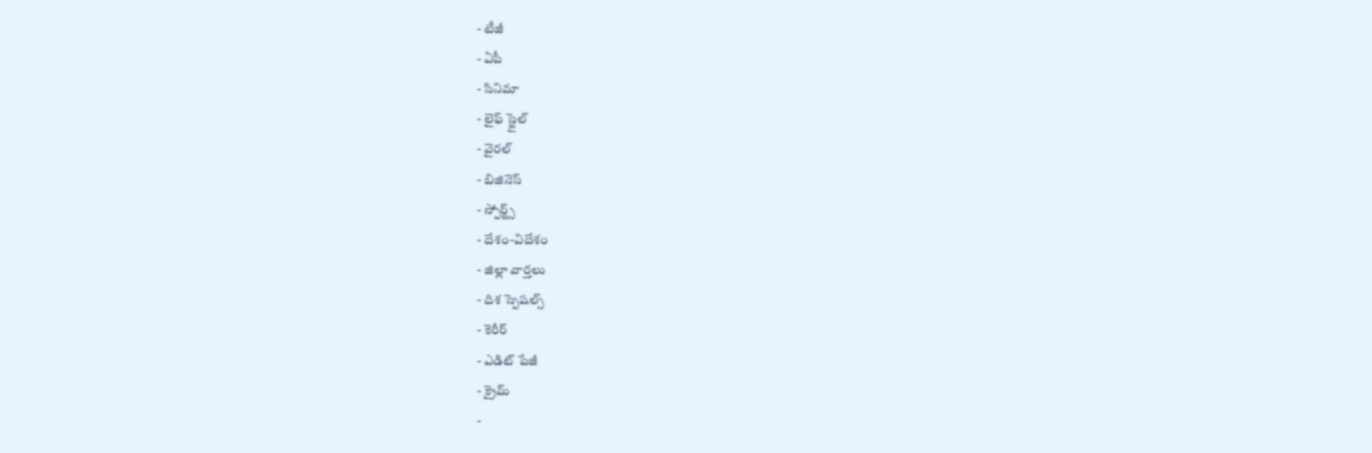- టీజీ
- ఏపీ
- సినిమా
- లైఫ్ స్టైల్
- వైరల్
- బిజినెస్
- స్పోర్ట్స్
- దేశం-విదేశం
- జిల్లా వార్తలు
- దిశ స్పెషల్స్
- కెరీర్
- ఎడిట్ పేజీ
- క్రైమ్
-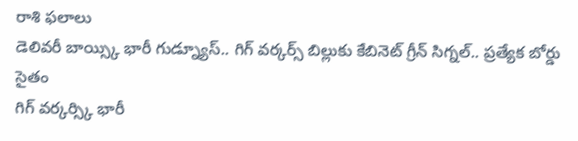రాశి ఫలాలు
డెలివరీ బాయ్స్కి భారీ గుడ్న్యూస్.. గిగ్ వర్కర్స్ బిల్లుకు కేబినెట్ గ్రీన్ సిగ్నల్.. ప్రత్యేక బోర్డు సైతం
గిగ్ వర్కర్స్కి భారీ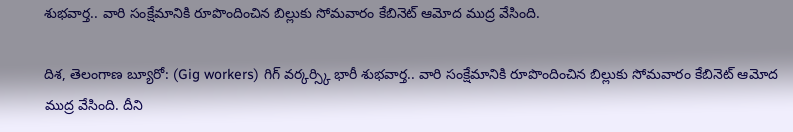శుభవార్త.. వారి సంక్షేమానికి రూపొందించిన బిల్లుకు సోమవారం కేబినెట్ ఆమోద ముద్ర వేసింది.

దిశ, తెలంగాణ బ్యూరో: (Gig workers) గిగ్ వర్కర్స్కి భారీ శుభవార్త.. వారి సంక్షేమానికి రూపొందించిన బిల్లుకు సోమవారం కేబినెట్ ఆమోద ముద్ర వేసింది. దీని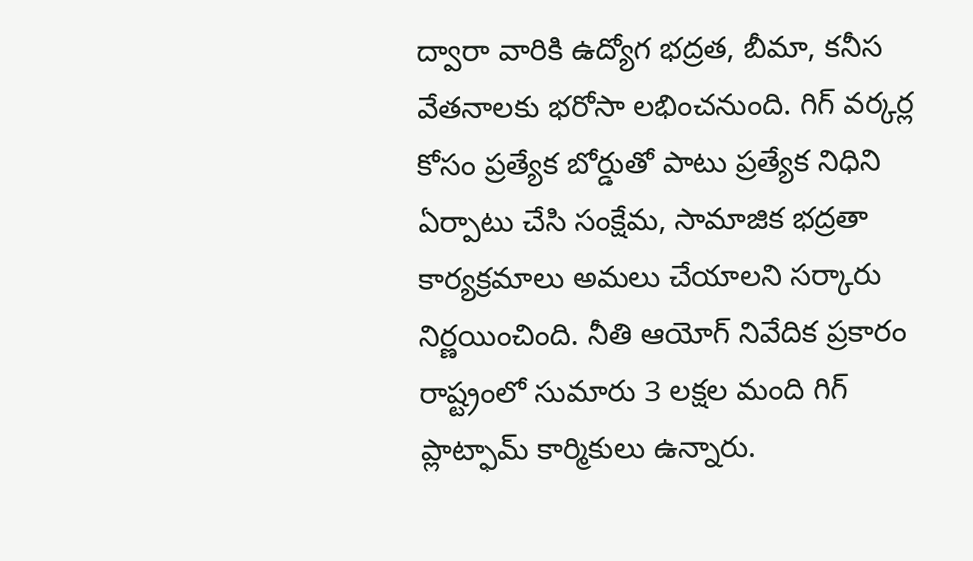ద్వారా వారికి ఉద్యోగ భద్రత, బీమా, కనీస వేతనాలకు భరోసా లభించనుంది. గిగ్ వర్కర్ల కోసం ప్రత్యేక బోర్డుతో పాటు ప్రత్యేక నిధిని ఏర్పాటు చేసి సంక్షేమ, సామాజిక భద్రతా కార్యక్రమాలు అమలు చేయాలని సర్కారు నిర్ణయించింది. నీతి ఆయోగ్ నివేదిక ప్రకారం రాష్ట్రంలో సుమారు 3 లక్షల మంది గిగ్ ప్లాట్ఫామ్ కార్మికులు ఉన్నారు.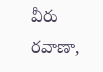వీరు రవాణా,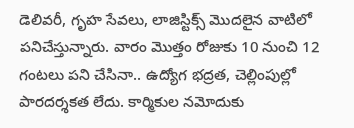డెలివరీ, గృహ సేవలు, లాజిస్టిక్స్ మొదలైన వాటిలో పనిచేస్తున్నారు. వారం మొత్తం రోజుకు 10 నుంచి 12 గంటలు పని చేసినా.. ఉద్యోగ భద్రత, చెల్లింపుల్లో పారదర్శకత లేదు. కార్మికుల నమోదుకు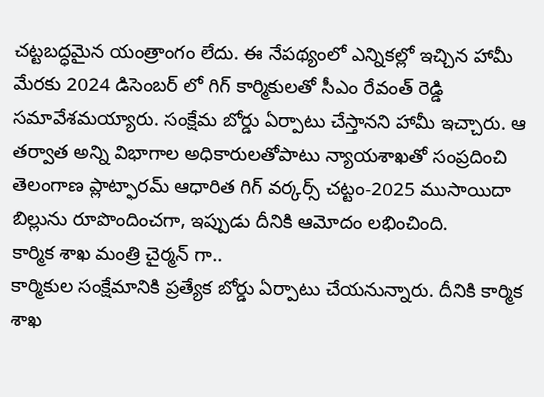చట్టబద్ధమైన యంత్రాంగం లేదు. ఈ నేపథ్యంలో ఎన్నికల్లో ఇచ్చిన హామీ మేరకు 2024 డిసెంబర్ లో గిగ్ కార్మికులతో సీఎం రేవంత్ రెడ్డి సమావేశమయ్యారు. సంక్షేమ బోర్డు ఏర్పాటు చేస్తానని హామీ ఇచ్చారు. ఆ తర్వాత అన్ని విభాగాల అధికారులతోపాటు న్యాయశాఖతో సంప్రదించి తెలంగాణ ప్లాట్ఫారమ్ ఆధారిత గిగ్ వర్కర్స్ చట్టం-2025 ముసాయిదా బిల్లును రూపొందించగా, ఇప్పుడు దీనికి ఆమోదం లభించింది.
కార్మిక శాఖ మంత్రి చైర్మన్ గా..
కార్మికుల సంక్షేమానికి ప్రత్యేక బోర్డు ఏర్పాటు చేయనున్నారు. దీనికి కార్మిక శాఖ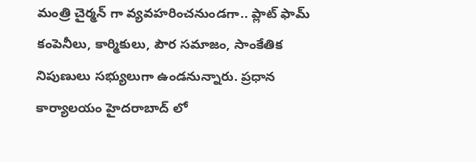మంత్రి చైర్మన్ గా వ్యవహరించనుండగా.. ప్లాట్ ఫామ్ కంపెనీలు, కార్మికులు, పౌర సమాజం, సాంకేతిక నిపుణులు సభ్యులుగా ఉండనున్నారు. ప్రధాన కార్యాలయం హైదరాబాద్ లో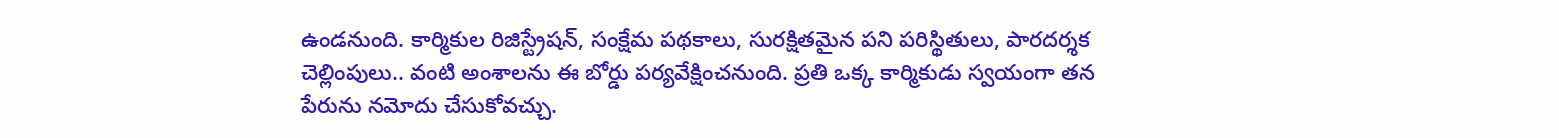ఉండనుంది. కార్మికుల రిజిస్ట్రేషన్, సంక్షేమ పథకాలు, సురక్షితమైన పని పరిస్థితులు, పారదర్శక చెల్లింపులు.. వంటి అంశాలను ఈ బోర్డు పర్యవేక్షించనుంది. ప్రతి ఒక్క కార్మికుడు స్వయంగా తన పేరును నమోదు చేసుకోవచ్చు.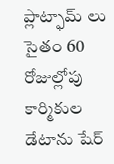ప్లాట్ఫామ్ లు సైతం 60 రోజుల్లోపు కార్మికుల డేటాను షేర్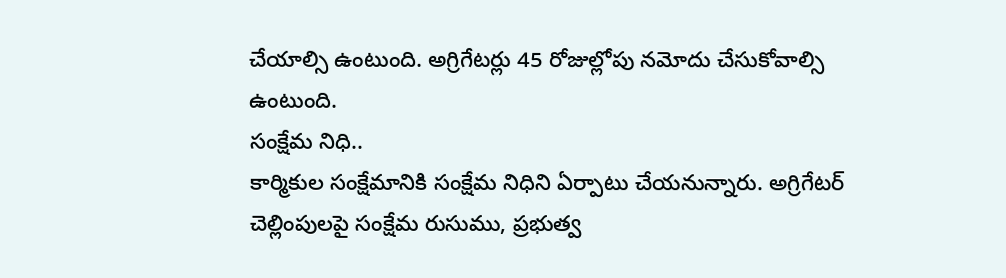చేయాల్సి ఉంటుంది. అగ్రిగేటర్లు 45 రోజుల్లోపు నమోదు చేసుకోవాల్సి ఉంటుంది.
సంక్షేమ నిధి..
కార్మికుల సంక్షేమానికి సంక్షేమ నిధిని ఏర్పాటు చేయనున్నారు. అగ్రిగేటర్ చెల్లింపులపై సంక్షేమ రుసుము, ప్రభుత్వ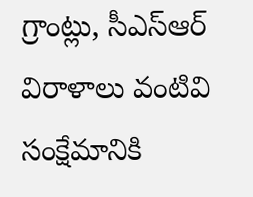గ్రాంట్లు, సీఎస్ఆర్ విరాళాలు వంటివి సంక్షేమానికి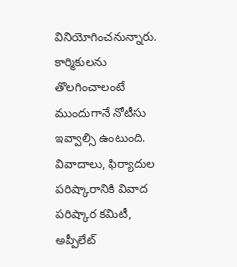వినియోగించనున్నారు. కార్మికులను తొలగించాలంటే ముందుగానే నోటీసు ఇవ్వాల్సి ఉంటుంది. వివాదాలు, ఫిర్యాదుల పరిష్కారానికి వివాద పరిష్కార కమిటీ, అప్పీలేట్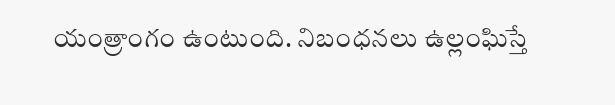యంత్రాంగం ఉంటుంది. నిబంధనలు ఉల్లంఘిస్తే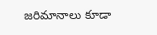జరిమానాలు కూడా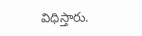విధిస్తారు.